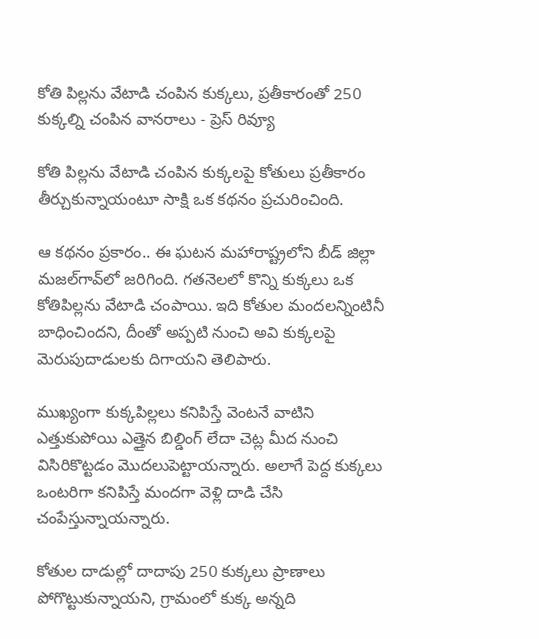కోతి పిల్లను వేటాడి చంపిన కుక్కలు, ప్రతీకారంతో 250 కుక్కల్ని చంపిన వానరాలు - ప్రెస్ రివ్యూ

కోతి పిల్లను వేటాడి చంపిన కుక్కలపై కోతులు ప్రతీకారం తీర్చుకున్నాయంటూ సాక్షి ఒక కథనం ప్రచురించింది.

ఆ కథనం ప్రకారం.. ఈ ఘటన మహారాష్ట్రలోని బీడ్‌ జిల్లా మజల్‌గావ్‌లో జరిగింది. గతనెలలో కొన్ని కుక్కలు ఒక కోతిపిల్లను వేటాడి చంపాయి. ఇది కోతుల మందలన్నింటినీ బాధించిందని, దీంతో అప్పటి నుంచి అవి కుక్కలపై మెరుపుదాడులకు దిగాయని తెలిపారు.

ముఖ్యంగా కుక్కపిల్లలు కనిపిస్తే వెంటనే వాటిని ఎత్తుకుపోయి ఎత్తైన బిల్డింగ్‌ లేదా చెట్ల మీద నుంచి విసిరికొట్టడం మొదలుపెట్టాయన్నారు. అలాగే పెద్ద కుక్కలు ఒంటరిగా కనిపిస్తే మందగా వెళ్లి దాడి చేసి చంపేస్తున్నాయన్నారు.

కోతుల దాడుల్లో దాదాపు 250 కుక్కలు ప్రాణాలు పోగొట్టుకున్నాయని, గ్రామంలో కుక్క అన్నది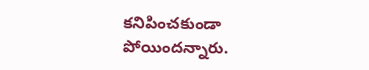కనిపించకుండా పోయిందన్నారు.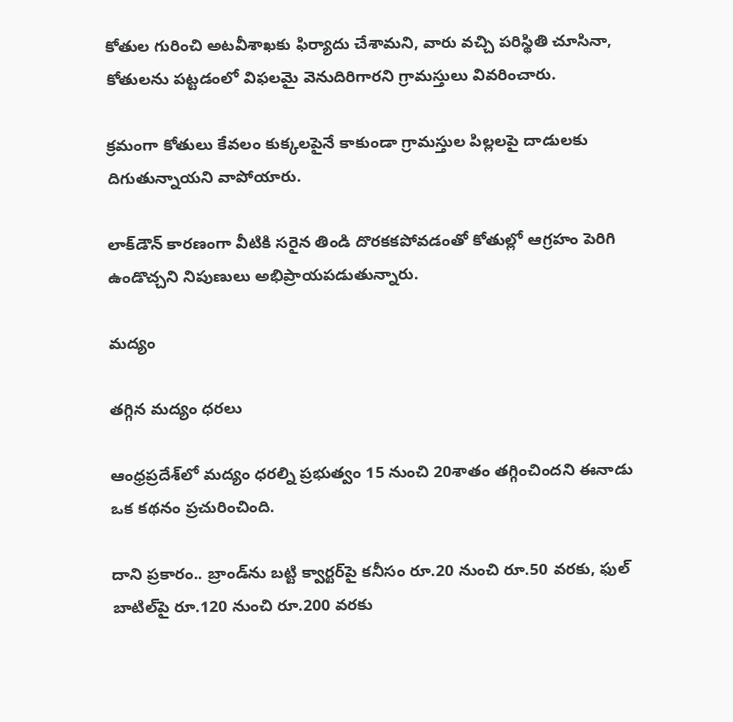కోతుల గురించి అటవీశాఖకు ఫిర్యాదు చేశామని, వారు వచ్చి పరిస్థితి చూసినా, కోతులను పట్టడంలో విఫలమై వెనుదిరిగారని గ్రామస్తులు వివరించారు.

క్రమంగా కోతులు కేవలం కుక్కలపైనే కాకుండా గ్రామస్తుల పిల్లలపై దాడులకు దిగుతున్నాయని వాపోయారు.

లాక్‌డౌన్‌ కారణంగా వీటికి సరైన తిండి దొరకకపోవడంతో కోతుల్లో ఆగ్రహం పెరిగి ఉండొచ్చని నిపుణులు అభిప్రాయపడుతున్నారు.

మద్యం

తగ్గిన మద్యం ధరలు

ఆంధ్రప్రదేశ్‌లో మద్యం ధరల్ని ప్రభుత్వం 15 నుంచి 20శాతం తగ్గించిందని ఈనాడు ఒక కథనం ప్రచురించింది.

దాని ప్రకారం.. బ్రాండ్‌ను బట్టి క్వార్టర్‌పై కనీసం రూ.20 నుంచి రూ.50 వరకు, ఫుల్ బాటిల్‌పై రూ.120 నుంచి రూ.200 వరకు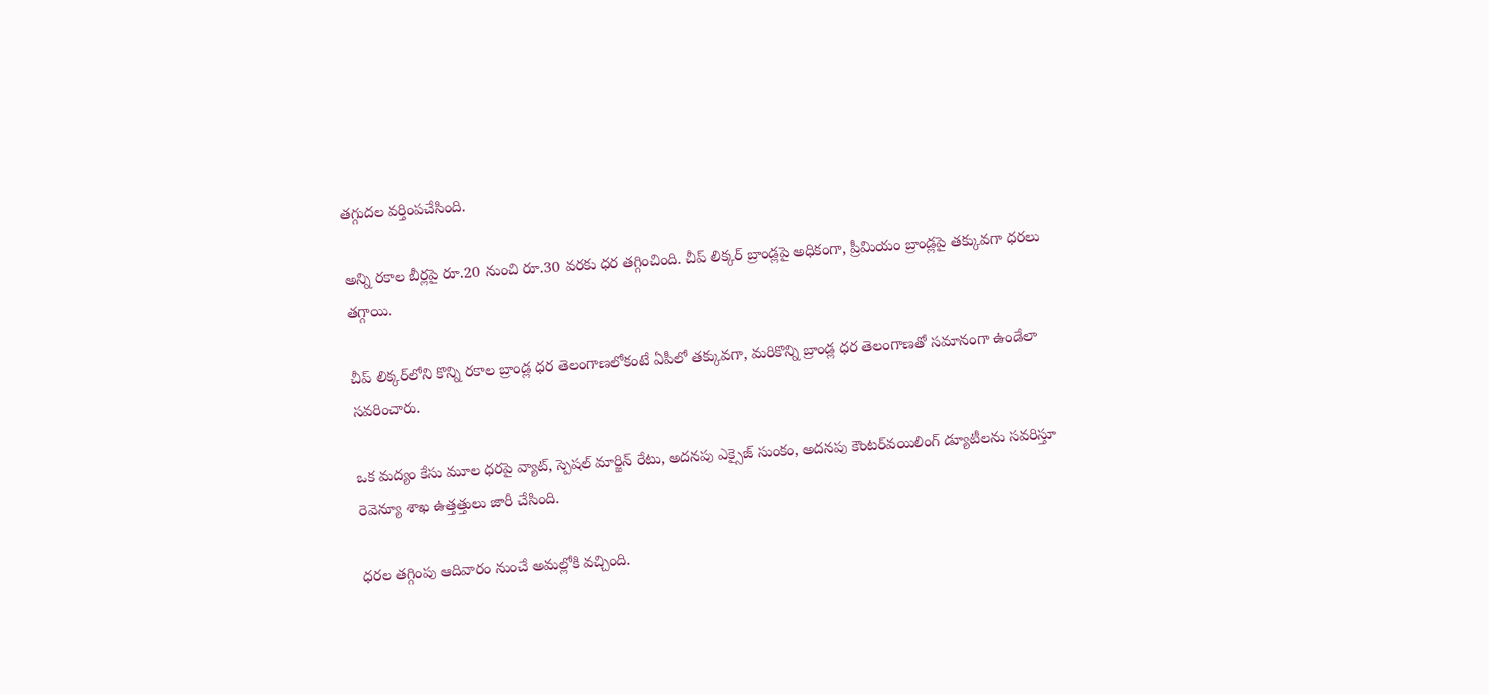తగ్గుదల వర్తింపచేసింది.

అన్ని రకాల బీర్లపై రూ.20 నుంచి రూ.30 వరకు ధర తగ్గించింది. చీప్ లిక్కర్ బ్రాండ్లపై అధికంగా, ప్రీమియం బ్రాండ్లపై తక్కువగా ధరలు తగ్గాయి.

చీప్ లిక్కర్‌లోని కొన్ని రకాల బ్రాండ్ల ధర తెలంగాణలోకంటే ఏపీలో తక్కువగా, మరికొన్ని బ్రాండ్ల ధర తెలంగాణతో సమానంగా ఉండేలా సవరించారు.

ఒక మద్యం కేసు మూల ధరపై వ్యాట్, స్పెషల్ మార్జిన్ రేటు, అదనపు ఎక్సైజ్ సుంకం, అదనపు కౌంటర్‌వయిలింగ్ డ్యూటీలను సవరిస్తూ రెవెన్యూ శాఖ ఉత్తత్తులు జారీ చేసింది.

ధరల తగ్గింపు ఆదివారం నుంచే అమల్లోకి వచ్చింది.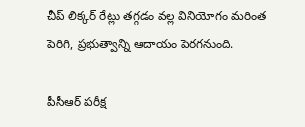చీప్ లిక్కర్ రేట్లు తగ్గడం వల్ల వినియోగం మరింత పెరిగి, ప్రభుత్వాన్ని ఆదాయం పెరగనుంది.

పీసీఆర్ పరీక్ష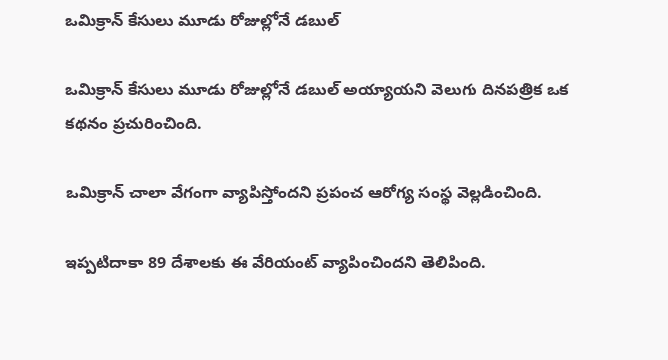ఒమిక్రాన్ కేసులు మూడు రోజుల్లోనే డబుల్

ఒమిక్రాన్ కేసులు మూడు రోజుల్లోనే డబుల్ అయ్యాయని వెలుగు దినపత్రిక ఒక కథనం ప్రచురించింది.

ఒమిక్రాన్ చాలా వేగంగా వ్యాపిస్తోందని ప్రపంచ ఆరోగ్య సంస్థ వెల్లడించింది.

ఇప్పటిదాకా 89 దేశాలకు ఈ వేరియంట్ వ్యాపించిందని తెలిపింది.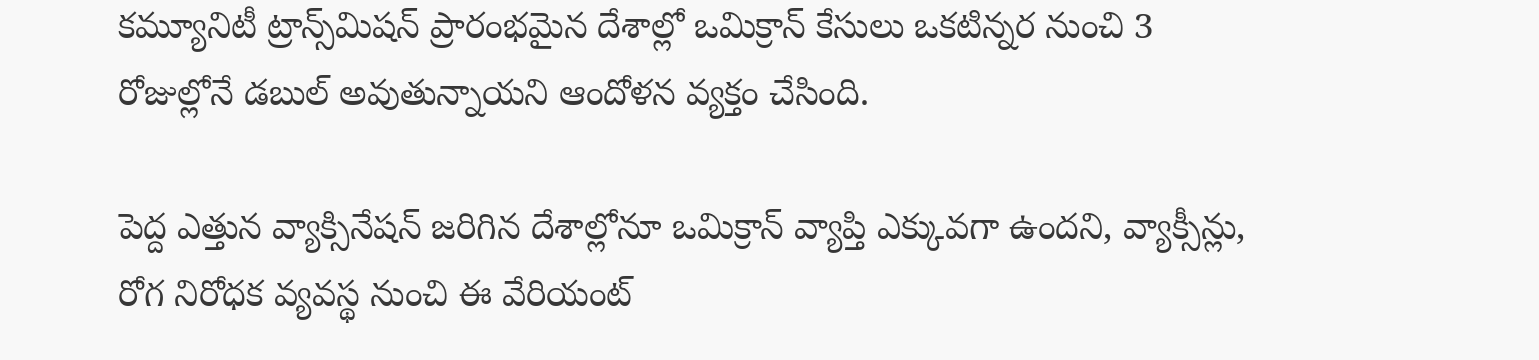కమ్యూనిటీ ట్రాన్స్‌మిషన్ ప్రారంభమైన దేశాల్లో ఒమిక్రాన్ కేసులు ఒకటిన్నర నుంచి 3 రోజుల్లోనే డబుల్ అవుతున్నాయని ఆందోళన వ్యక్తం చేసింది.

పెద్ద ఎత్తున వ్యాక్సినేషన్ జరిగిన దేశాల్లోనూ ఒమిక్రాన్ వ్యాప్తి ఎక్కువగా ఉందని, వ్యాక్సీన్లు, రోగ నిరోధక వ్యవస్థ నుంచి ఈ వేరియంట్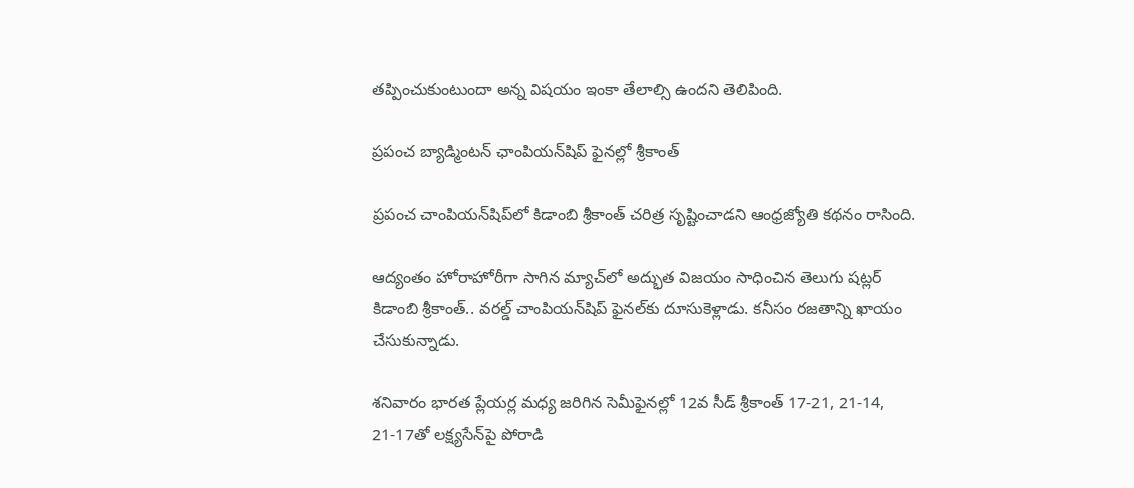తప్పించుకుంటుందా అన్న విషయం ఇంకా తేలాల్సి ఉందని తెలిపింది.

ప్రపంచ బ్యాడ్మింటన్ ఛాంపియన్‌షిప్ ఫైనల్లో శ్రీకాంత్

ప్రపంచ చాంపియన్‌షిప్‌లో కిడాంబి శ్రీకాంత్‌ చరిత్ర సృష్టించాడని ఆంధ్రజ్యోతి కథనం రాసింది.

ఆద్యంతం హోరాహోరీగా సాగిన మ్యాచ్‌లో అద్భుత విజయం సాధించిన తెలుగు షట్లర్‌ కిడాంబి శ్రీకాంత్‌.. వరల్డ్‌ చాంపియన్‌షిప్‌ ఫైనల్‌కు దూసుకెళ్లాడు. కనీసం రజతాన్ని ఖాయం చేసుకున్నాడు.

శనివారం భారత ప్లేయర్ల మధ్య జరిగిన సెమీఫైనల్లో 12వ సీడ్‌ శ్రీకాంత్‌ 17-21, 21-14, 21-17తో లక్ష్యసేన్‌పై పోరాడి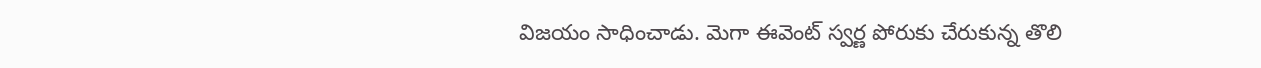విజయం సాధించాడు. మెగా ఈవెంట్‌ స్వర్ణ పోరుకు చేరుకున్న తొలి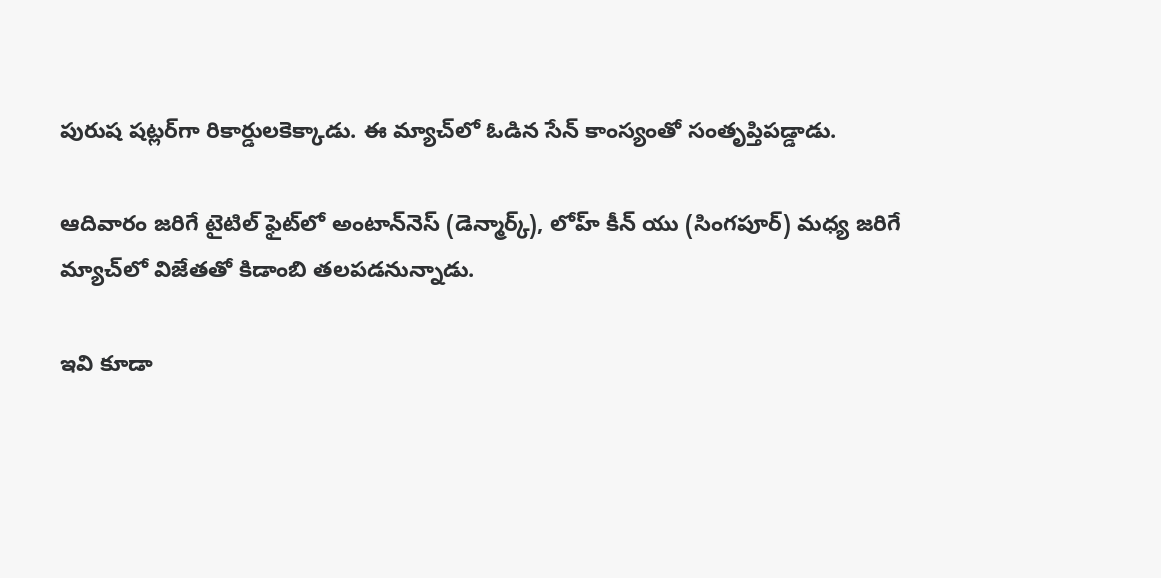పురుష షట్లర్‌గా రికార్డులకెక్కాడు. ఈ మ్యాచ్‌లో ఓడిన సేన్‌ కాంస్యంతో సంతృప్తిపడ్డాడు.

ఆదివారం జరిగే టైటిల్‌ ఫైట్‌లో అంటాన్‌నెస్ (డెన్మార్క్‌), లోహ్‌ కీన్‌ యు (సింగపూర్‌) మధ్య జరిగే మ్యాచ్‌లో విజేతతో కిడాంబి తలపడనున్నాడు.

ఇవి కూడా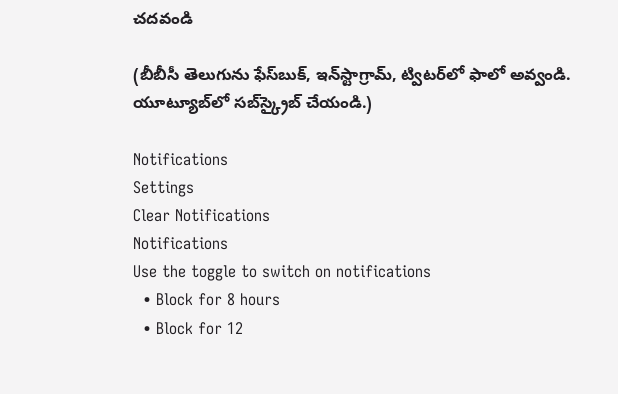చదవండి

(బీబీసీ తెలుగును ఫేస్‌బుక్, ఇన్‌స్టాగ్రామ్‌, ట్విటర్‌లో ఫాలో అవ్వండి. యూట్యూబ్‌లో సబ్‌స్క్రైబ్ చేయండి.)

Notifications
Settings
Clear Notifications
Notifications
Use the toggle to switch on notifications
  • Block for 8 hours
  • Block for 12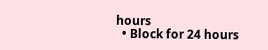hours
  • Block for 24 hours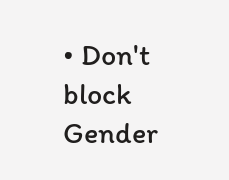• Don't block
Gender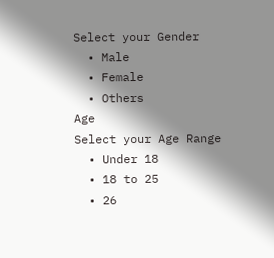Select your Gender
  • Male
  • Female
  • Others
Age
Select your Age Range
  • Under 18
  • 18 to 25
  • 26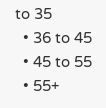to 35
  • 36 to 45
  • 45 to 55
  • 55+